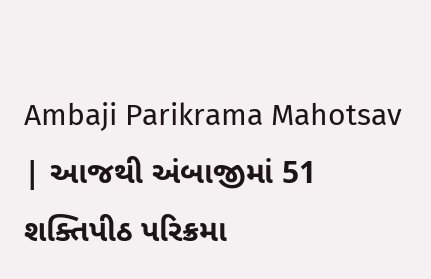Ambaji Parikrama Mahotsav | આજથી અંબાજીમાં 51 શક્તિપીઠ પરિક્રમા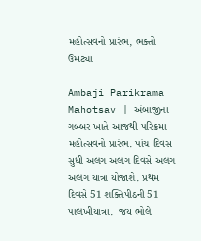મહોત્સવનો પ્રારંભ, ભક્તો ઉમટ્યા

Ambaji Parikrama Mahotsav | અંબાજીના ગબ્બર ખાતે આજથી પરિક્રમા મહોત્સવનો પ્રારંભ. પાંચ દિવસ સુધી અલગ અલગ દિવસે અલગ અલગ યાત્રા યોજાશે. પ્રથમ દિવસે 51 શક્તિપીઠની 51 પાલખીયાત્રા.  જય ભોલે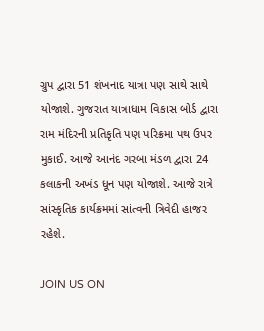ગ્રુપ દ્વારા 51 શંખનાદ યાત્રા પણ સાથે સાથે યોજાશે. ગુજરાત યાત્રાધામ વિકાસ બોર્ડ દ્વારા રામ મંદિરની પ્રતિકૃતિ પણ પરિક્રમા પથ ઉપર મુકાઈ. આજે આનંદ ગરબા મંડળ દ્વારા 24 કલાકની અખંડ ધૂન પણ યોજાશે. આજે રાત્રે સાંસ્કૃતિક કાર્યક્રમમાં સાંત્વની ત્રિવેદી હાજર રહેશે.

JOIN US ON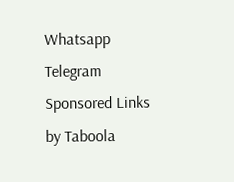Whatsapp
Telegram
Sponsored Links by Taboola